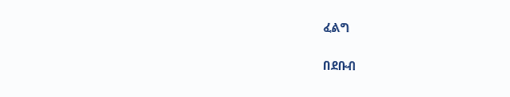ፈልግ

በደቡብ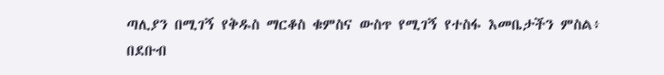ጣሊያን በሚገኝ የቅዱስ ማርቆስ ቁምስና ውስጥ የሚገኝ የተስፋ እመቤታችን ምስል፥  በደቡብ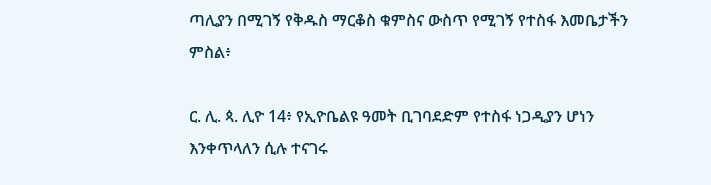ጣሊያን በሚገኝ የቅዱስ ማርቆስ ቁምስና ውስጥ የሚገኝ የተስፋ እመቤታችን ምስል፥

ር. ሊ. ጳ. ሊዮ 14፥ የኢዮቤልዩ ዓመት ቢገባደድም የተስፋ ነጋዲያን ሆነን እንቀጥላለን ሲሉ ተናገሩ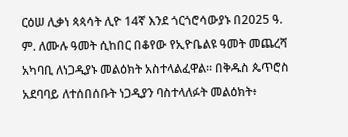ርዕሠ ሊቃነ ጳጳሳት ሊዮ 14ኛ እንደ ጎርጎሮሳውያኑ በ2025 ዓ. ም. ለሙሉ ዓመት ሲከበር በቆየው የኢዮቤልዩ ዓመት መጨረሻ አካባቢ ለነጋዲያኑ መልዕክት አስተላልፈዋል። በቅዱስ ጴጥሮስ አደባባይ ለተሰበሰቡት ነጋዲያን ባስተላለፉት መልዕክት፥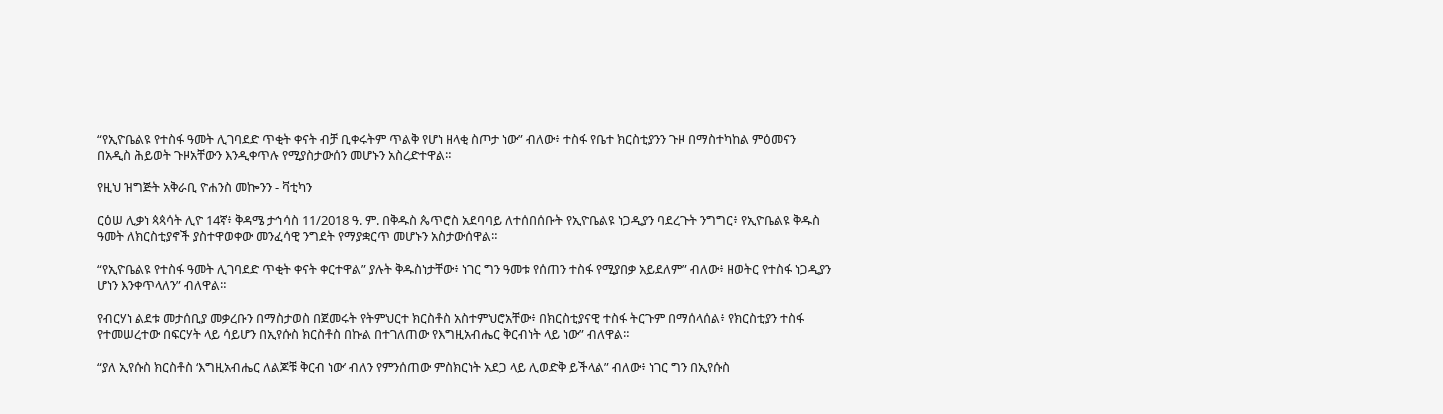“የኢዮቤልዩ የተስፋ ዓመት ሊገባደድ ጥቂት ቀናት ብቻ ቢቀሩትም ጥልቅ የሆነ ዘላቂ ስጦታ ነው” ብለው፥ ተስፋ የቤተ ክርስቲያንን ጉዞ በማስተካከል ምዕመናን በአዲስ ሕይወት ጉዞአቸውን እንዲቀጥሉ የሚያስታውሰን መሆኑን አስረድተዋል።

የዚህ ዝግጅት አቅራቢ ዮሐንስ መኰንን - ቫቲካን

ርዕሠ ሊቃነ ጳጳሳት ሊዮ 14ኛ፥ ቅዳሜ ታኅሳስ 11/2018 ዓ. ም. በቅዱስ ጴጥሮስ አደባባይ ለተሰበሰቡት የኢዮቤልዩ ነጋዲያን ባደረጉት ንግግር፥ የኢዮቤልዩ ቅዱስ ዓመት ለክርስቲያኖች ያስተዋወቀው መንፈሳዊ ንግደት የማያቋርጥ መሆኑን አስታውሰዋል።

“የኢዮቤልዩ የተስፋ ዓመት ሊገባደድ ጥቂት ቀናት ቀርተዋል” ያሉት ቅዱስነታቸው፥ ነገር ግን ዓመቱ የሰጠን ተስፋ የሚያበቃ አይደለም” ብለው፥ ዘወትር የተስፋ ነጋዲያን ሆነን እንቀጥላለን” ብለዋል።

የብርሃነ ልደቱ መታሰቢያ መቃረቡን በማስታወስ በጀመሩት የትምህርተ ክርስቶስ አስተምህሮአቸው፥ በክርስቲያናዊ ተስፋ ትርጉም በማሰላሰል፥ የክርስቲያን ተስፋ የተመሠረተው በፍርሃት ላይ ሳይሆን በኢየሱስ ክርስቶስ በኩል በተገለጠው የእግዚአብሔር ቅርብነት ላይ ነው” ብለዋል።

“ያለ ኢየሱስ ክርስቶስ ‘እግዚአብሔር ለልጆቹ ቅርብ ነው’ ብለን የምንሰጠው ምስክርነት አደጋ ላይ ሊወድቅ ይችላል” ብለው፥ ነገር ግን በኢየሱስ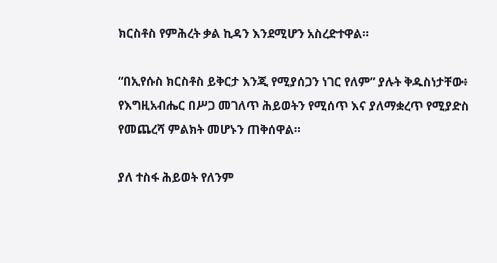ክርስቶስ የምሕረት ቃል ኪዳን እንደሚሆን አስረድተዋል።

“በኢየሱስ ክርስቶስ ይቅርታ እንጂ የሚያሰጋን ነገር የለም” ያሉት ቅዱስነታቸው፥ የእግዚአብሔር በሥጋ መገለጥ ሕይወትን የሚሰጥ እና ያለማቋረጥ የሚያድስ የመጨረሻ ምልክት መሆኑን ጠቅሰዋል።

ያለ ተስፋ ሕይወት የለንም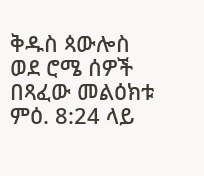ቅዱስ ጳውሎስ ወደ ሮሜ ሰዎች በጻፈው መልዕክቱ ምዕ. 8:24 ላይ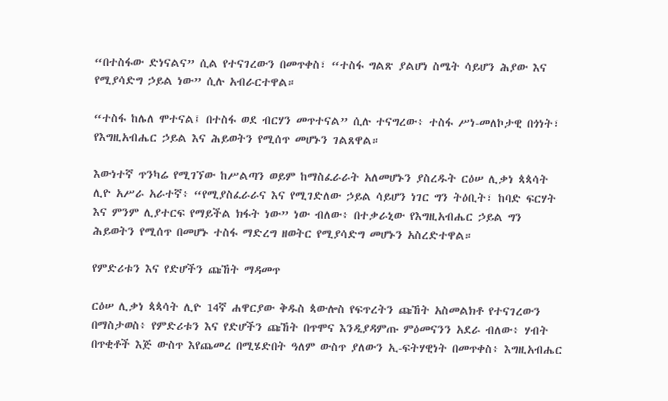“በተስፋው ድነናልና” ሲል የተናገረውን በመጥቀስ፣ “ተስፋ ግልጽ ያልሆነ ስሜት ሳይሆን ሕያው እና የሚያሳድግ ኃይል ነው” ሲሉ አብራርተዋል።

“ተስፋ ከሌለ ሞተናል፤ በተስፋ ወደ ብርሃን መጥተናል” ሲሉ ተናግረው፥ ተስፋ ሥነ-መለኮታዊ በጎነት፣ የእግዚአብሔር ኃይል እና ሕይወትን የሚሰጥ መሆኑን ገልጸዋል።

እውነተኛ ጥንካሬ የሚገኘው ከሥልጣን ወይም ከማስፈራራት አለመሆኑን ያስረዱት ርዕሠ ሊቃነ ጳጳሳት ሊዮ አሥራ አራተኛ፥ “የሚያስፈራራና እና የሚገድለው ኃይል ሳይሆን ነገር ግን ትዕቢት፣ ከባድ ፍርሃት እና ምንም ሊያተርፍ የማይችል ክፋት ነው” ነው ብለው፥ በተቃራኒው የእግዚአብሔር ኃይል ግን ሕይወትን የሚሰጥ በመሆኑ ተስፋ ማድረግ ዘወትር የሚያሳድግ መሆኑን አስረድተዋል።

የምድሪቱን እና የድሆችን ጩኸት ማዳመጥ

ርዕሠ ሊቃነ ጳጳሳት ሊዮ 14ኛ ሐዋርያው ቅዱስ ጳውሎስ የፍጥረትን ጩኸት አስመልክቶ የተናገረውን በማስታወስ፥ የምድሪቱን እና የድሆችን ጩኸት በጥሞና እንዲያዳምጡ ምዕመናንን አደራ ብለው፥ ሃብት በጥቂቶች እጅ ውስጥ እየጨመረ በሚሄድበት ዓለም ውስጥ ያለውን ኢ-ፍትሃዊነት በመጥቀስ፥ እግዚአብሔር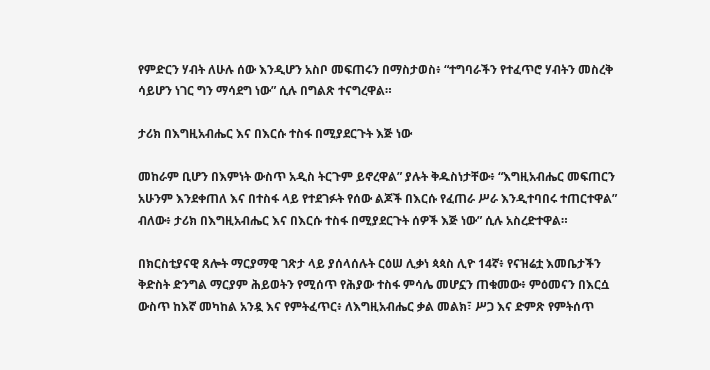የምድርን ሃብት ለሁሉ ሰው እንዲሆን አስቦ መፍጠሩን በማስታወስ፥ “ተግባራችን የተፈጥሮ ሃብትን መስረቅ ሳይሆን ነገር ግን ማሳደግ ነው” ሲሉ በግልጽ ተናግረዋል።

ታሪክ በእግዚአብሔር እና በእርሱ ተስፋ በሚያደርጉት እጅ ነው

መከራም ቢሆን በእምነት ውስጥ አዲስ ትርጉም ይኖረዋል” ያሉት ቅዱስነታቸው፥ “እግዚአብሔር መፍጠርን አሁንም እንደቀጠለ እና በተስፋ ላይ የተደገፉት የሰው ልጆች በእርሱ የፈጠራ ሥራ እንዲተባበሩ ተጠርተዋል” ብለው፥ ታሪክ በእግዚአብሔር እና በእርሱ ተስፋ በሚያደርጉት ሰዎች እጅ ነው” ሲሉ አስረድተዋል።

በክርስቲያናዊ ጸሎት ማርያማዊ ገጽታ ላይ ያሰላሰሉት ርዕሠ ሊቃነ ጳጳስ ሊዮ 14ኛ፥ የናዝሬቷ እመቤታችን ቅድስት ድንግል ማርያም ሕይወትን የሚሰጥ የሕያው ተስፋ ምሳሌ መሆኗን ጠቁመው፥ ምዕመናን በእርሷ ውስጥ ከእኛ መካከል አንዷ እና የምትፈጥር፥ ለእግዚአብሔር ቃል መልክ፣ ሥጋ እና ድምጽ የምትሰጥ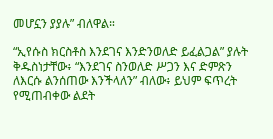መሆኗን ያያሉ” ብለዋል።

“ኢየሱስ ክርስቶስ እንደገና እንድንወለድ ይፈልጋል” ያሉት ቅዱስነታቸው፥ “እንደገና ስንወለድ ሥጋን እና ድምጽን ለእርሱ ልንሰጠው እንችላለን” ብለው፥ ይህም ፍጥረት የሚጠብቀው ልደት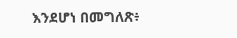እንደሆነ በመግለጽ፥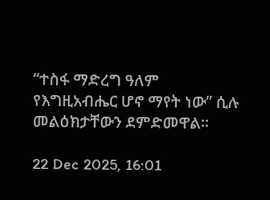“ተስፋ ማድረግ ዓለም የእግዚአብሔር ሆኖ ማየት ነው” ሲሉ መልዕክታቸውን ደምድመዋል።

22 Dec 2025, 16:01